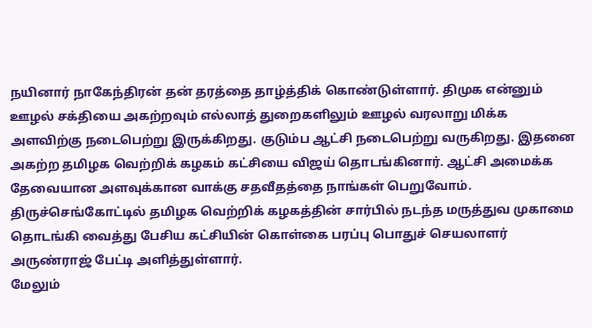நயினார் நாகேந்திரன் தன் தரத்தை தாழ்த்திக் கொண்டுள்ளார். திமுக என்னும் ஊழல் சக்தியை அகற்றவும் எல்லாத் துறைகளிலும் ஊழல் வரலாறு மிக்க அளவிற்கு நடைபெற்று இருக்கிறது. குடும்ப ஆட்சி நடைபெற்று வருகிறது. இதனை அகற்ற தமிழக வெற்றிக் கழகம் கட்சியை விஜய் தொடங்கினார். ஆட்சி அமைக்க தேவையான அளவுக்கான வாக்கு சதவீதத்தை நாங்கள் பெறுவோம். திருச்செங்கோட்டில் தமிழக வெற்றிக் கழகத்தின் சார்பில் நடந்த மருத்துவ முகாமை தொடங்கி வைத்து பேசிய கட்சியின் கொள்கை பரப்பு பொதுச் செயலாளர் அருண்ராஜ் பேட்டி அளித்துள்ளார்.
மேலும்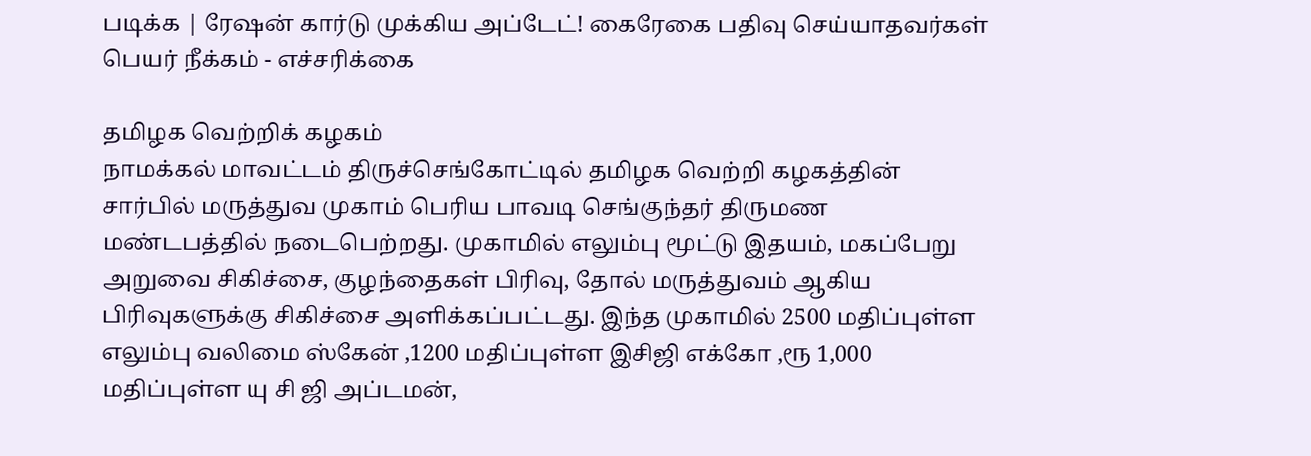படிக்க | ரேஷன் கார்டு முக்கிய அப்டேட்! கைரேகை பதிவு செய்யாதவர்கள் பெயர் நீக்கம் - எச்சரிக்கை

தமிழக வெற்றிக் கழகம்
நாமக்கல் மாவட்டம் திருச்செங்கோட்டில் தமிழக வெற்றி கழகத்தின் சார்பில் மருத்துவ முகாம் பெரிய பாவடி செங்குந்தர் திருமண மண்டபத்தில் நடைபெற்றது. முகாமில் எலும்பு மூட்டு இதயம், மகப்பேறு அறுவை சிகிச்சை, குழந்தைகள் பிரிவு, தோல் மருத்துவம் ஆகிய பிரிவுகளுக்கு சிகிச்சை அளிக்கப்பட்டது. இந்த முகாமில் 2500 மதிப்புள்ள எலும்பு வலிமை ஸ்கேன் ,1200 மதிப்புள்ள இசிஜி எக்கோ ,ரூ 1,000 மதிப்புள்ள யு சி ஜி அப்டமன்,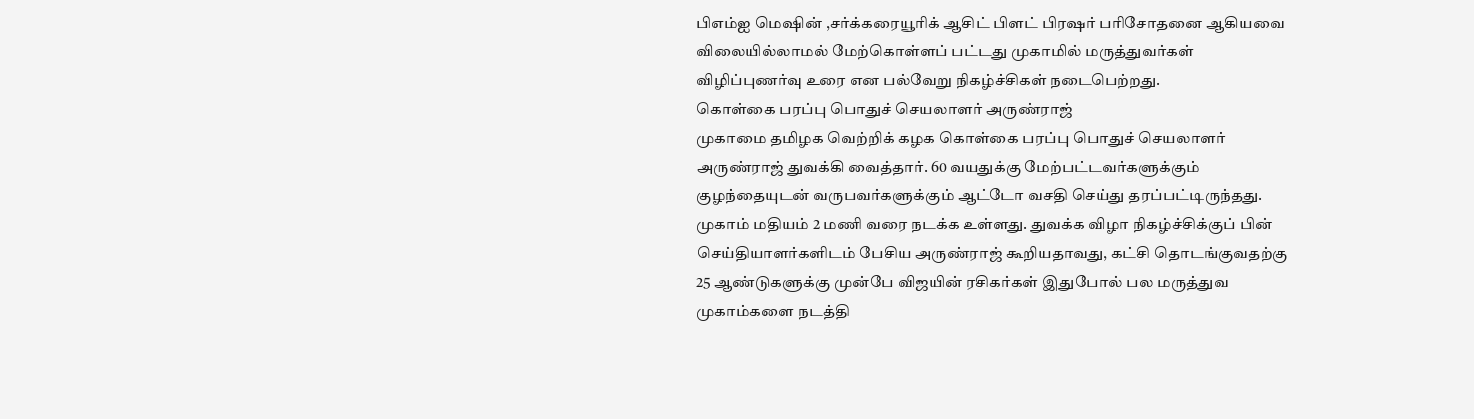பிஎம்ஐ மெஷின் ,சர்க்கரையூரிக் ஆசிட் பிளட் பிரஷர் பரிசோதனை ஆகியவை விலையில்லாமல் மேற்கொள்ளப் பட்டது முகாமில் மருத்துவர்கள் விழிப்புணர்வு உரை என பல்வேறு நிகழ்ச்சிகள் நடைபெற்றது.
கொள்கை பரப்பு பொதுச் செயலாளர் அருண்ராஜ்
முகாமை தமிழக வெற்றிக் கழக கொள்கை பரப்பு பொதுச் செயலாளர் அருண்ராஜ் துவக்கி வைத்தார். 60 வயதுக்கு மேற்பட்டவர்களுக்கும் குழந்தையுடன் வருபவர்களுக்கும் ஆட்டோ வசதி செய்து தரப்பட்டிருந்தது. முகாம் மதியம் 2 மணி வரை நடக்க உள்ளது. துவக்க விழா நிகழ்ச்சிக்குப் பின் செய்தியாளர்களிடம் பேசிய அருண்ராஜ் கூறியதாவது, கட்சி தொடங்குவதற்கு 25 ஆண்டுகளுக்கு முன்பே விஜயின் ரசிகர்கள் இதுபோல் பல மருத்துவ முகாம்களை நடத்தி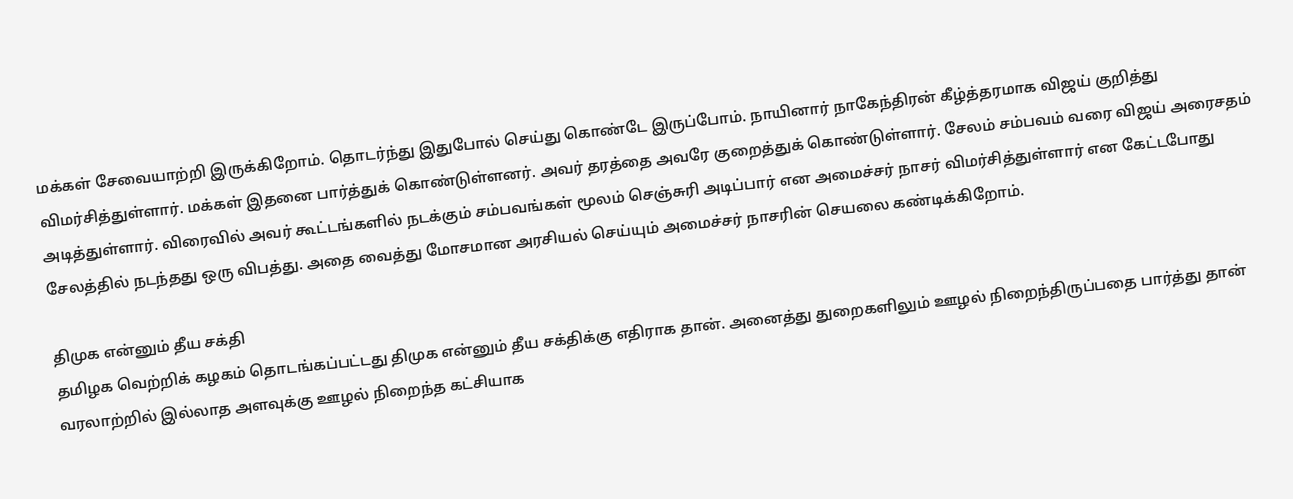மக்கள் சேவையாற்றி இருக்கிறோம். தொடர்ந்து இதுபோல் செய்து கொண்டே இருப்போம். நாயினார் நாகேந்திரன் கீழ்த்தரமாக விஜய் குறித்து விமர்சித்துள்ளார். மக்கள் இதனை பார்த்துக் கொண்டுள்ளனர். அவர் தரத்தை அவரே குறைத்துக் கொண்டுள்ளார். சேலம் சம்பவம் வரை விஜய் அரைசதம் அடித்துள்ளார். விரைவில் அவர் கூட்டங்களில் நடக்கும் சம்பவங்கள் மூலம் செஞ்சுரி அடிப்பார் என அமைச்சர் நாசர் விமர்சித்துள்ளார் என கேட்டபோது சேலத்தில் நடந்தது ஒரு விபத்து. அதை வைத்து மோசமான அரசியல் செய்யும் அமைச்சர் நாசரின் செயலை கண்டிக்கிறோம்.

திமுக என்னும் தீய சக்தி
தமிழக வெற்றிக் கழகம் தொடங்கப்பட்டது திமுக என்னும் தீய சக்திக்கு எதிராக தான். அனைத்து துறைகளிலும் ஊழல் நிறைந்திருப்பதை பார்த்து தான் வரலாற்றில் இல்லாத அளவுக்கு ஊழல் நிறைந்த கட்சியாக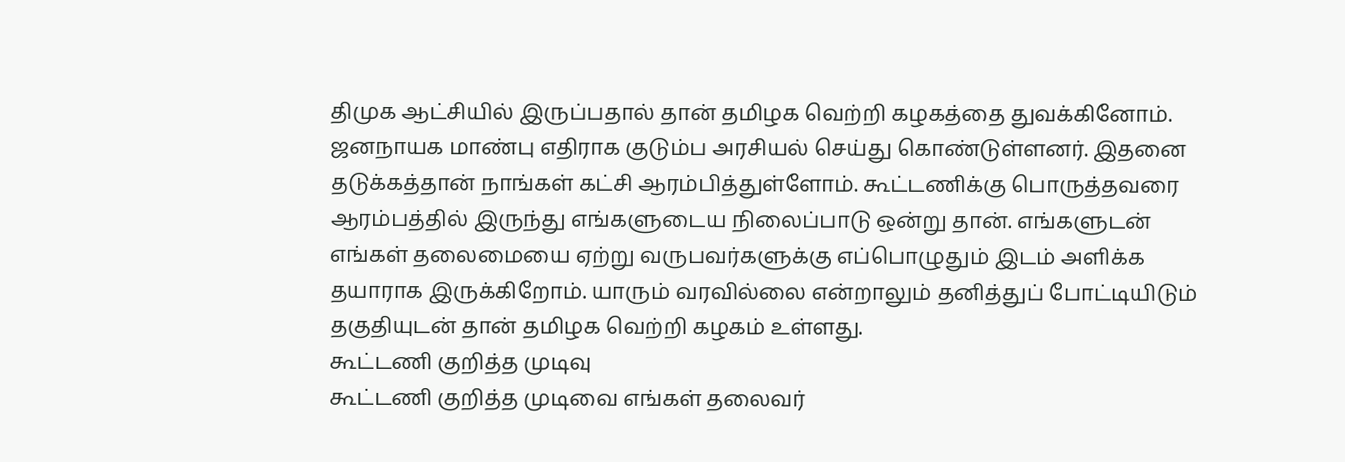திமுக ஆட்சியில் இருப்பதால் தான் தமிழக வெற்றி கழகத்தை துவக்கினோம். ஜனநாயக மாண்பு எதிராக குடும்ப அரசியல் செய்து கொண்டுள்ளனர். இதனை தடுக்கத்தான் நாங்கள் கட்சி ஆரம்பித்துள்ளோம். கூட்டணிக்கு பொருத்தவரை ஆரம்பத்தில் இருந்து எங்களுடைய நிலைப்பாடு ஒன்று தான். எங்களுடன் எங்கள் தலைமையை ஏற்று வருபவர்களுக்கு எப்பொழுதும் இடம் அளிக்க தயாராக இருக்கிறோம். யாரும் வரவில்லை என்றாலும் தனித்துப் போட்டியிடும் தகுதியுடன் தான் தமிழக வெற்றி கழகம் உள்ளது.
கூட்டணி குறித்த முடிவு
கூட்டணி குறித்த முடிவை எங்கள் தலைவர்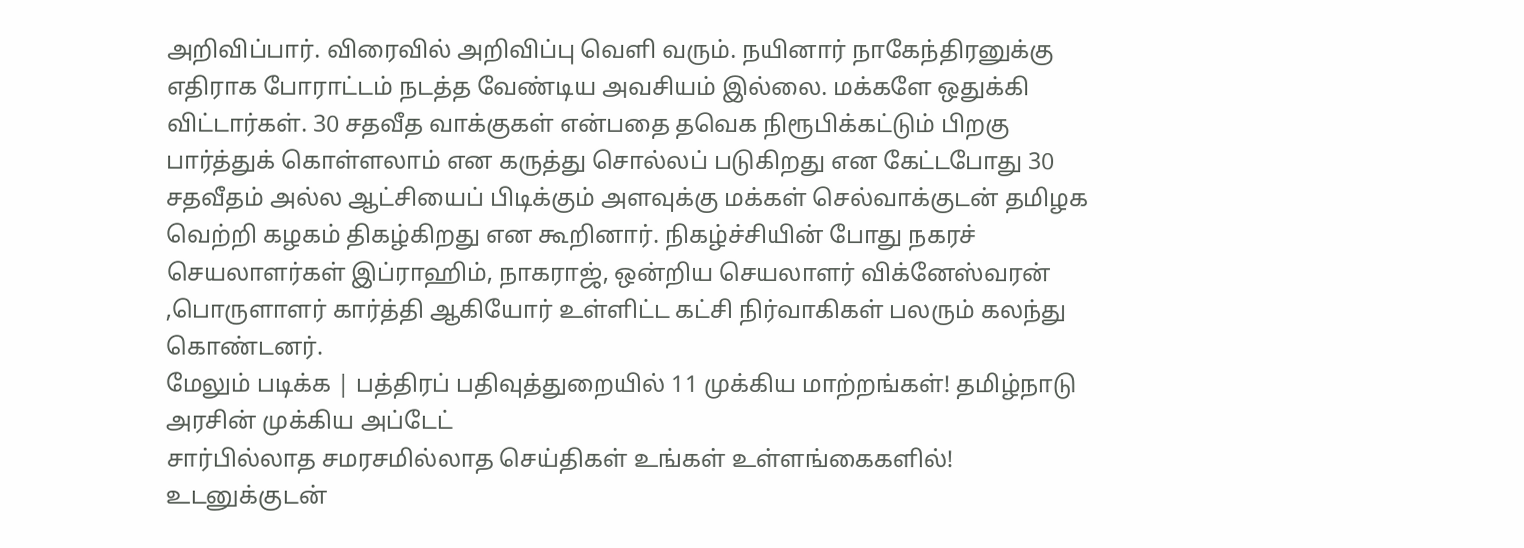அறிவிப்பார். விரைவில் அறிவிப்பு வெளி வரும். நயினார் நாகேந்திரனுக்கு எதிராக போராட்டம் நடத்த வேண்டிய அவசியம் இல்லை. மக்களே ஒதுக்கி விட்டார்கள். 30 சதவீத வாக்குகள் என்பதை தவெக நிரூபிக்கட்டும் பிறகு பார்த்துக் கொள்ளலாம் என கருத்து சொல்லப் படுகிறது என கேட்டபோது 30 சதவீதம் அல்ல ஆட்சியைப் பிடிக்கும் அளவுக்கு மக்கள் செல்வாக்குடன் தமிழக வெற்றி கழகம் திகழ்கிறது என கூறினார். நிகழ்ச்சியின் போது நகரச் செயலாளர்கள் இப்ராஹிம், நாகராஜ், ஒன்றிய செயலாளர் விக்னேஸ்வரன் ,பொருளாளர் கார்த்தி ஆகியோர் உள்ளிட்ட கட்சி நிர்வாகிகள் பலரும் கலந்து கொண்டனர்.
மேலும் படிக்க | பத்திரப் பதிவுத்துறையில் 11 முக்கிய மாற்றங்கள்! தமிழ்நாடு அரசின் முக்கிய அப்டேட்
சார்பில்லாத சமரசமில்லாத செய்திகள் உங்கள் உள்ளங்கைகளில்!
உடனுக்குடன்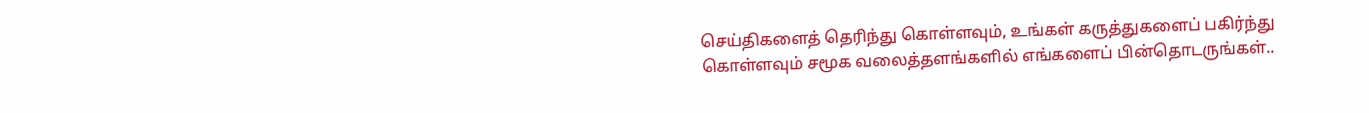செய்திகளைத் தெரிந்து கொள்ளவும், உங்கள் கருத்துகளைப் பகிர்ந்து கொள்ளவும் சமூக வலைத்தளங்களில் எங்களைப் பின்தொடருங்கள்..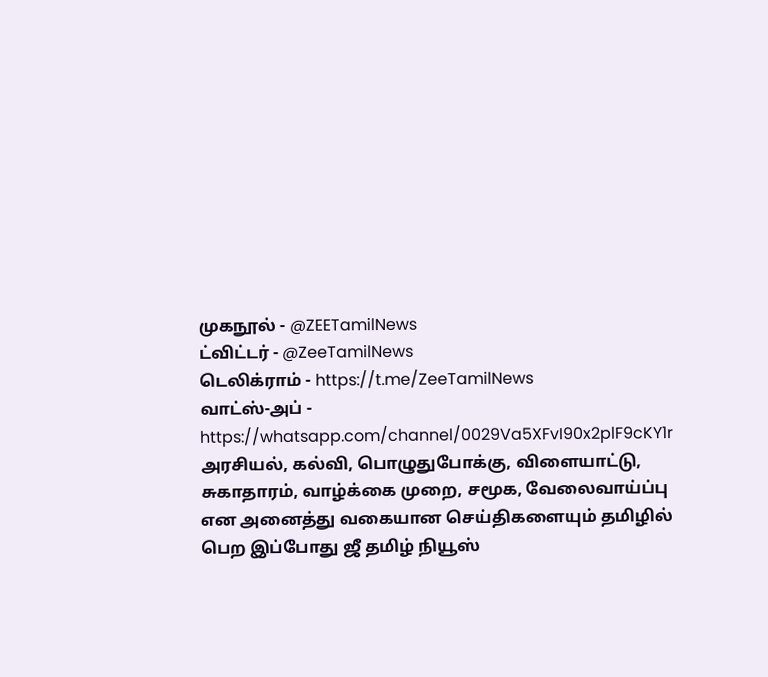முகநூல் - @ZEETamilNews
ட்விட்டர் - @ZeeTamilNews
டெலிக்ராம் - https://t.me/ZeeTamilNews
வாட்ஸ்-அப் - https://whatsapp.com/channel/0029Va5XFvI90x2plF9cKY1r
அரசியல், கல்வி, பொழுதுபோக்கு, விளையாட்டு, சுகாதாரம், வாழ்க்கை முறை, சமூக, வேலைவாய்ப்பு என அனைத்து வகையான செய்திகளையும் தமிழில் பெற இப்போது ஜீ தமிழ் நியூஸ்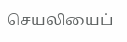செயலியைப்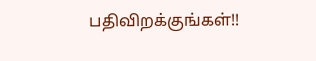பதிவிறக்குங்கள்!!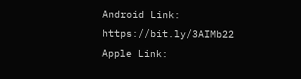Android Link: https://bit.ly/3AIMb22
Apple Link: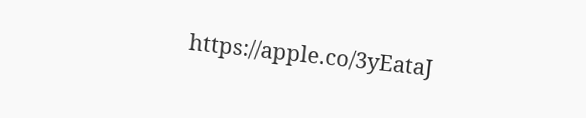https://apple.co/3yEataJ